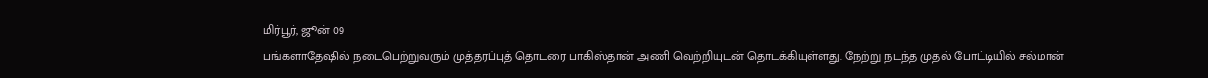மிர்பூர், ஜூன் 09
பங்களாதேஷில் நடைபெற்றுவரும் முத்தரப்புத் தொடரை பாகிஸ்தான் அணி வெற்றியுடன் தொடக்கியுள்ளது. நேற்று நடந்த முதல் போட்டியில் சல்மான்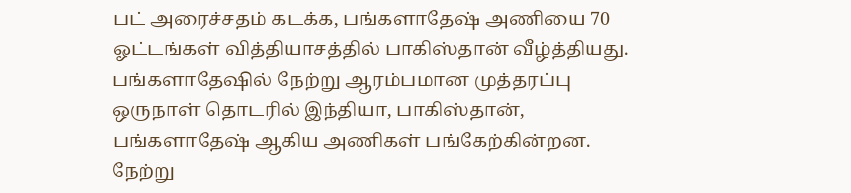பட் அரைச்சதம் கடக்க, பங்களாதேஷ் அணியை 70 ஓட்டங்கள் வித்தியாசத்தில் பாகிஸ்தான் வீழ்த்தியது.
பங்களாதேஷில் நேற்று ஆரம்பமான முத்தரப்பு ஒருநாள் தொடரில் இந்தியா, பாகிஸ்தான், பங்களாதேஷ் ஆகிய அணிகள் பங்கேற்கின்றன.
நேற்று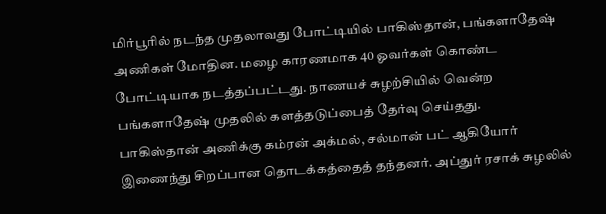மிர்பூரில் நடந்த முதலாவது போட்டியில் பாகிஸ்தான், பங்களாதேஷ் அணிகள் மோதின. மழை காரணமாக 40 ஓவர்கள் கொண்ட போட்டியாக நடத்தப்பட்டது. நாணயச் சுழற்சியில் வென்ற பங்களாதேஷ் முதலில் களத்தடுப்பைத் தேர்வு செய்தது.
பாகிஸ்தான் அணிக்கு கம்ரன் அக்மல், சல்மான் பட் ஆகியோர் இணைந்து சிறப்பான தொடக்கத்தைத் தந்தனர். அப்துர் ரசாக் சுழலில்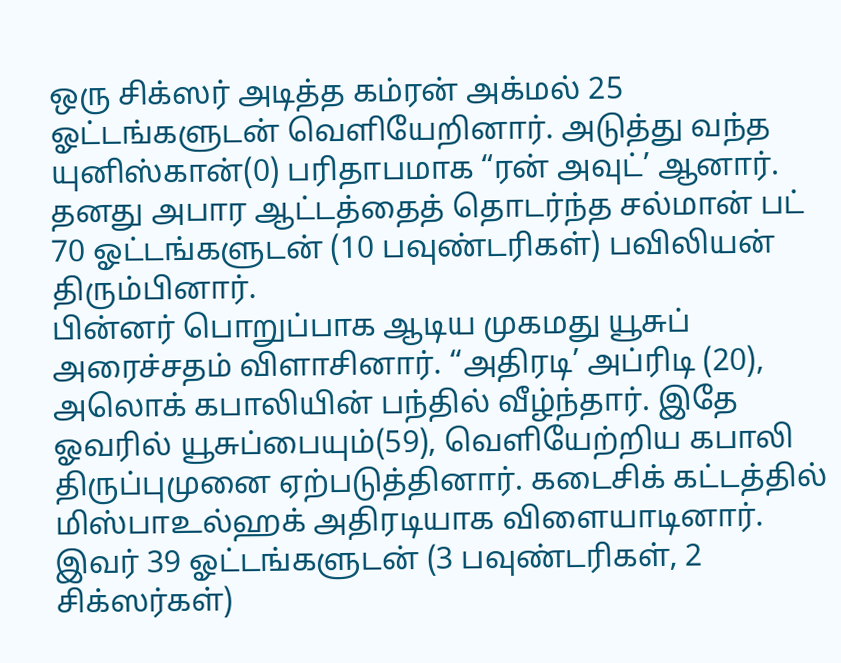ஒரு சிக்ஸர் அடித்த கம்ரன் அக்மல் 25 ஓட்டங்களுடன் வெளியேறினார். அடுத்து வந்த யுனிஸ்கான்(0) பரிதாபமாக “ரன் அவுட்’ ஆனார். தனது அபார ஆட்டத்தைத் தொடர்ந்த சல்மான் பட் 70 ஓட்டங்களுடன் (10 பவுண்டரிகள்) பவிலியன் திரும்பினார்.
பின்னர் பொறுப்பாக ஆடிய முகமது யூசுப் அரைச்சதம் விளாசினார். “அதிரடி’ அப்ரிடி (20), அலொக் கபாலியின் பந்தில் வீழ்ந்தார். இதே ஓவரில் யூசுப்பையும்(59), வெளியேற்றிய கபாலி திருப்புமுனை ஏற்படுத்தினார். கடைசிக் கட்டத்தில் மிஸ்பாஉல்ஹக் அதிரடியாக விளையாடினார். இவர் 39 ஓட்டங்களுடன் (3 பவுண்டரிகள், 2 சிக்ஸர்கள்)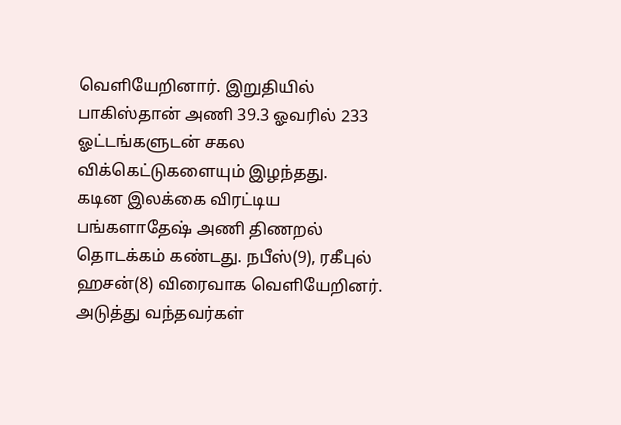வெளியேறினார். இறுதியில் பாகிஸ்தான் அணி 39.3 ஓவரில் 233 ஓட்டங்களுடன் சகல விக்கெட்டுகளையும் இழந்தது.
கடின இலக்கை விரட்டிய பங்களாதேஷ் அணி திணறல் தொடக்கம் கண்டது. நபீஸ்(9), ரகீபுல் ஹசன்(8) விரைவாக வெளியேறினர். அடுத்து வந்தவர்கள்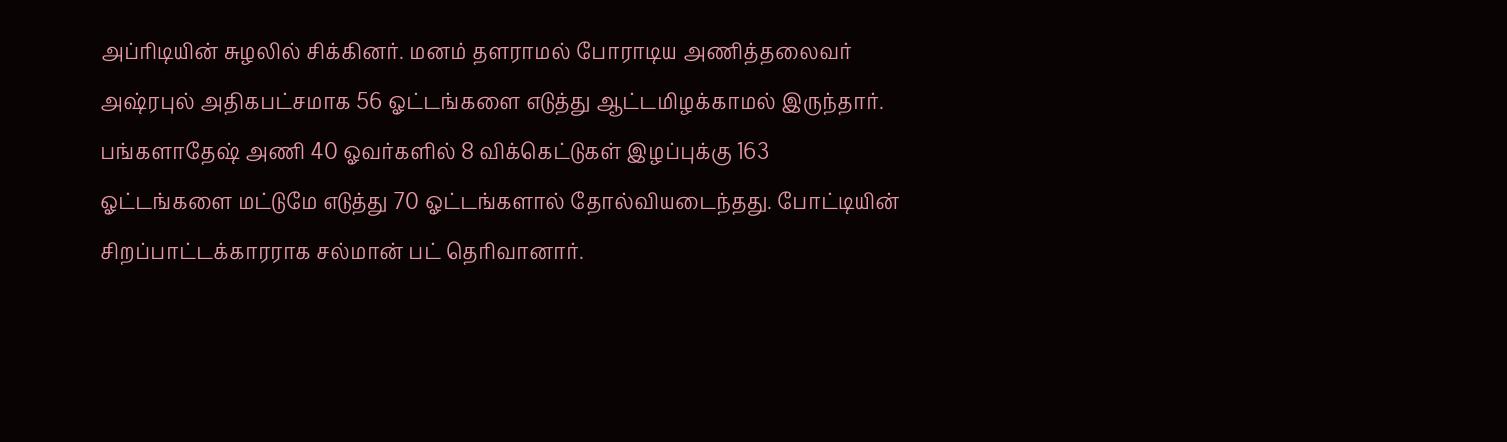அப்ரிடியின் சுழலில் சிக்கினர். மனம் தளராமல் போராடிய அணித்தலைவர் அஷ்ரபுல் அதிகபட்சமாக 56 ஓட்டங்களை எடுத்து ஆட்டமிழக்காமல் இருந்தார். பங்களாதேஷ் அணி 40 ஓவர்களில் 8 விக்கெட்டுகள் இழப்புக்கு 163 ஓட்டங்களை மட்டுமே எடுத்து 70 ஓட்டங்களால் தோல்வியடைந்தது. போட்டியின் சிறப்பாட்டக்காரராக சல்மான் பட் தெரிவானார்.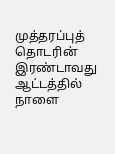முத்தரப்புத் தொடரின் இரண்டாவது ஆட்டத்தில் நாளை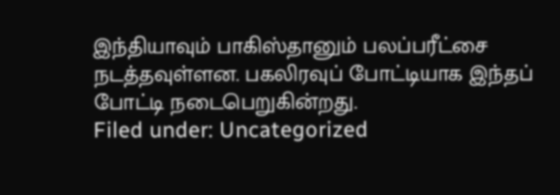இந்தியாவும் பாகிஸ்தானும் பலப்பரீட்சை நடத்தவுள்ளன. பகலிரவுப் போட்டியாக இந்தப் போட்டி நடைபெறுகின்றது.
Filed under: Uncategorized